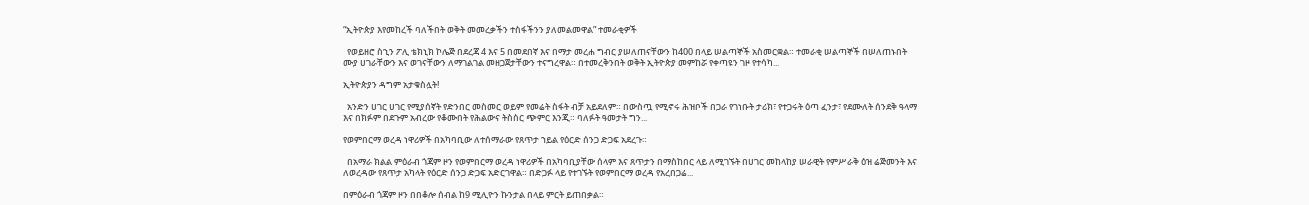“ኢትዮጵያ እየመከረች ባለችበት ወቅት መመረቃችን ተስፋችንን ያለመልመዋል” ተመራቂዎች

  የወይዘሮ ስኂን ፖሊ ቴክኒክ ኮሌጅ በደረጃ 4 እና 5 በመደበኛ እና በማታ መረሐ ግብር ያሠለጠናቸውን ከ400 በላይ ሠልጣኞች አስመርቋል። ተመራቂ ሠልጣኞች በሠለጠኑበት ሙያ ሀገራቸውን እና ወገናቸውን ለማገልገል መዘጋጀታቸውን ተናግረዋል። በተመረቅንበት ወቅት ኢትዮጵያ መምከሯ የቀጣዩን ገዞ የተሳካ...

ኢትዮጵያን ዳግም አታቁስሏት!

  አንድን ሀገር ሀገር የሚያሰኛት የድንበር መስመር ወይም የመሬት ስፋት ብቻ አይደለም። በውስጧ የሚኖሩ ሕዝቦች በጋራ የገነቡት ታሪክ፣ የተጋሩት ዕጣ ፈንታ፣ የደሙለት ሰንደቅ ዓላማ እና በክፉም በደጉም አብረው የቆሙበት የሕልውና ትስስር ጭምር እንጂ። ባለፉት ዓመታት ግን...

የወምበርማ ወረዳ ነዋሪዎች በአካባቢው ለተሰማራው የጸጥታ ኀይል የዕርድ ሰንጋ ድጋፍ አደረጉ።

  በአማራ ክልል ምዕራብ ጎጃም ዞን የወምበርማ ወረዳ ነዋሪዎች በአካባቢያቸው ሰላም እና ጸጥታን በማስከበር ላይ ለሚገኙት በሀገር መከላከያ ሠራዊት የምሥራቅ ዕዝ ሬጅመንት እና ለወረዳው የጸጥታ አካላት የዕርድ ሰንጋ ድጋፍ አድርገዋል። በድጋፉ ላይ የተገኙት የወምበርማ ወረዳ የአረበጋሬ...

በምዕራብ ጎጃም ዞን በበቆሎ ሰብል ከ9 ሚሊዮን ኩንታል በላይ ምርት ይጠበቃል።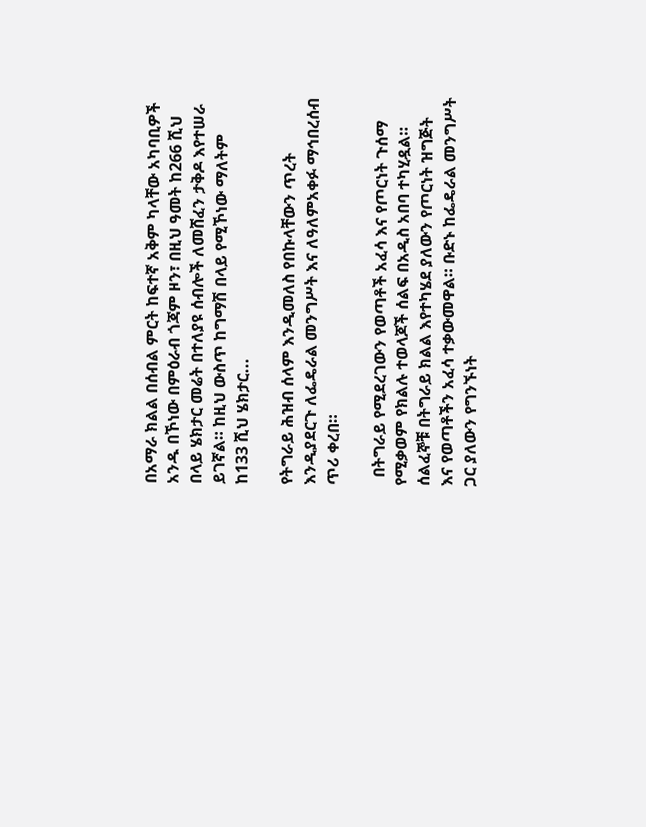በአማራ ክልል በሰብል ምርት ከፍተኛ አቅም ካላቸው አካባቢዎች አንዱ በኾነው በምዕራብ ጎጃም ዞን፣ በዚህ ዓመት ከ266 ሺህ በላይ ሄክታር መሬት በተለያዩ ሰብሎች ለመሸፈን ታቅዶ እየተሠራ ይገኛል። ከዚህ ውስጥ ከግማሽ በላይ የሚኾነው ማለትም ከ133 ሺህ ሄክታር...

የትግራይ ሕዝብ ሰላም እንዲመለስ የበኩላቸውን ጥረት እንዲያደርጉ ለፌዴራል መንግሥት እና ለዓለምአቀፉ ማኅበረሰብ ጥሪ ቀረበ።

  በትግራይ የሚደረገውን የወጣቶች አፈሳ እና የጦርነት ጉሰማ የሚቃወም የክልሉ ተወላጆች ሰልፍ በአዲስ አበባ ተካሂዷል። ሰልፈኞቹ በትግራይ ክልል እየተካሄደ ያለውን የጦርነት ዝግጅት እና የወጣቶችን አፈሳ ተቃውመዋል። ቡድኑ ከፌዴራል መንግሥት ጋር ያለውን የግንኙነት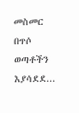መስመር በጥሶ ወጣቶችን እያሳደደ...